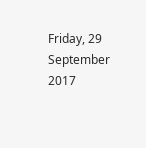Friday, 29 September 2017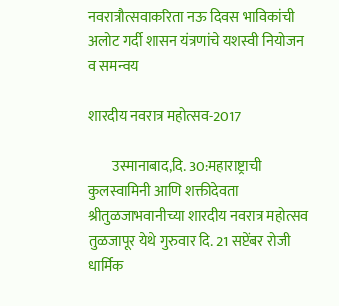नवरात्रौत्सवाकरिता नऊ दिवस भाविकांची अलोट गर्दी शासन यंत्रणांचे यशस्वी नियोजन व समन्वय

शारदीय नवरात्र महोत्सव-2017

        उस्मानाबाद,दि. 30:महाराष्ट्राची कुलस्वामिनी आणि शक्तीदेवता श्रीतुळजाभवानीच्या शारदीय नवरात्र महोत्सव तुळजापूर येथे गुरुवार दि. 21 सप्टेंबर रोजी धार्मिक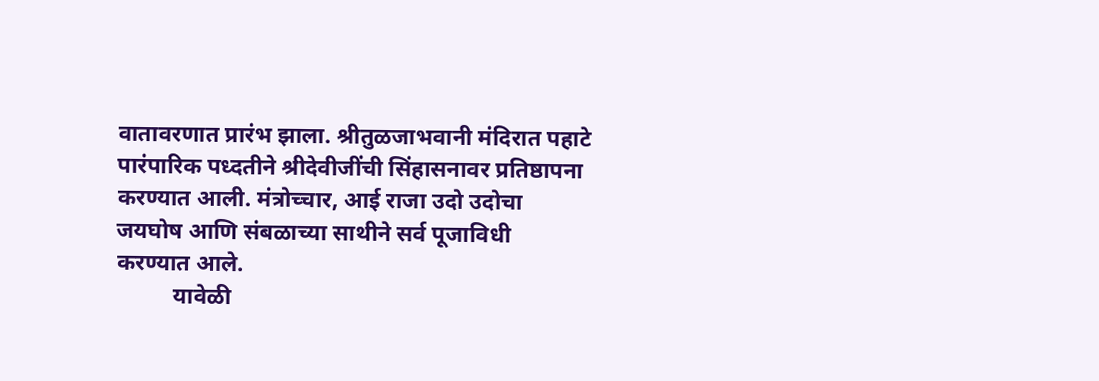वातावरणात प्रारंभ झाला. श्रीतुळजाभवानी मंदिरात पहाटे पारंपारिक पध्दतीने श्रीदेवीजींची सिंहासनावर प्रतिष्ठापना करण्यात आली. मंत्रोच्चार, आई राजा उदो उदोचा जयघोष आणि संबळाच्या साथीने सर्व पूजाविधी  करण्यात आले.
          यावेळी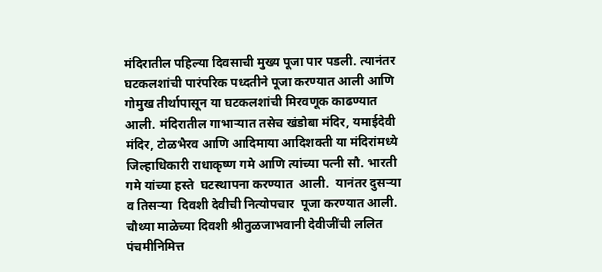मंदिरातील पहिल्या दिवसाची मुख्य पूजा पार पडली. त्यानंतर घटकलशांची पारंपरिक पध्दतीने पूजा करण्यात आली आणि गोमुख तीर्थापासून या घटकलशांची मिरवणूक काढण्यात आली. मंदिरातील गाभाऱ्यात तसेच खंडोबा मंदिर, यमाईदेवी मंदिर, टोळभैरव आणि आदिमाया आदिशक्ती या मंदिरांमध्ये जिल्हाधिकारी राधाकृष्ण गमे आणि त्यांच्या पत्नी सौ. भारती गमे यांच्या हस्ते  घटस्थापना करण्यात  आली.  यानंतर दुसऱ्या व तिसऱ्या  दिवशी देवीची नित्योपचार  पूजा करण्यात आली.
चौथ्या माळेच्या दिवशी श्रीतुळजाभवानी देवीजींची ललित पंचमीनिमित्त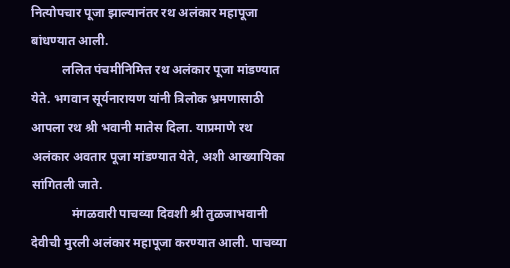नित्योपचार पूजा झाल्यानंतर रथ अलंकार महापूजा बांधण्यात आली.
          ललित पंचमीनिमित्त रथ अलंकार पूजा मांडण्यात येते. भगवान सूर्यनारायण यांनी त्रिलोक भ्रमणासाठी आपला रथ श्री भवानी मातेस दिला. याप्रमाणे रथ अलंकार अवतार पूजा मांडण्यात येते, अशी आख्यायिका सांगितली जाते.
             मंगळवारी पाचव्या दिवशी श्री तुळजाभवानी देवीची मुरली अलंकार महापूजा करण्यात आली. पाचव्या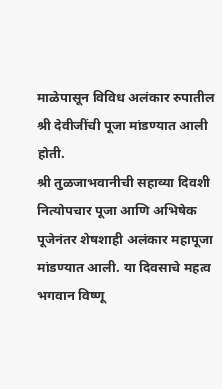माळेपासून विविध अलंकार रुपातील श्री देवीजींची पूजा मांडण्यात आली होती.
श्री तुळजाभवानीची सहाव्या दिवशी नित्योपचार पूजा आणि अभिषेक पूजेनंतर शेषशाही अलंकार महापूजा मांडण्यात आली. या दिवसाचे महत्व भगवान विष्णू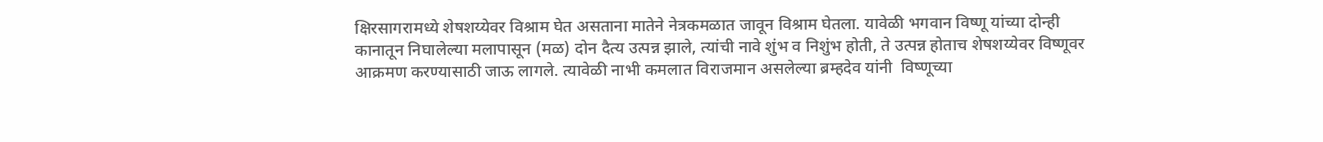क्षिरसागरामध्ये शेषशय्येवर विश्राम घेत असताना मातेने नेत्रकमळात जावून विश्राम घेतला. यावेळी भगवान विष्णू यांच्या दोन्ही कानातून निघालेल्या मलापासून (मळ) दोन दैत्य उत्पन्न झाले, त्यांची नावे शुंभ व निशुंभ होती, ते उत्पन्न होताच शेषशय्येवर विष्णूवर आक्रमण करण्यासाठी जाऊ लागले. त्यावेळी नाभी कमलात विराजमान असलेल्या ब्रम्हदेव यांनी  विष्णूच्या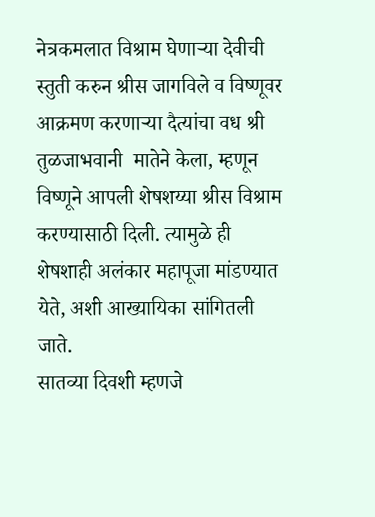नेत्रकमलात विश्राम घेणाऱ्या देवीची स्तुती करुन श्रीस जागविले व विष्णूवर आक्रमण करणाऱ्या दैत्यांचा वध श्री तुळजाभवानी  मातेने केला, म्हणून विष्णूने आपली शेषशय्या श्रीस विश्राम करण्यासाठी दिली. त्यामुळे ही शेषशाही अलंकार महापूजा मांडण्यात येते, अशी आख्यायिका सांगितली जाते.
सातव्या दिवशी म्हणजे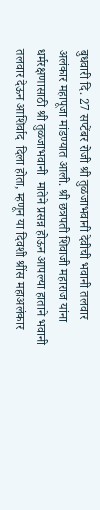बुधवारी दि. 27 सप्टेंबर रोजी श्री तुळजाभवानी देवीची भवानी तलवार अलंकार महापूजा मांडण्यात आली. श्री छत्रपती शिवाजी महाराज यांना धर्मरक्षणासाठी श्री तुळजाभवानी  मातेने प्रसन्न होऊन आपल्या हाताने भवानी तलवार देऊन आशिर्वाद  दिला होता, म्हणून या दिवशी श्रींस महाअलंकार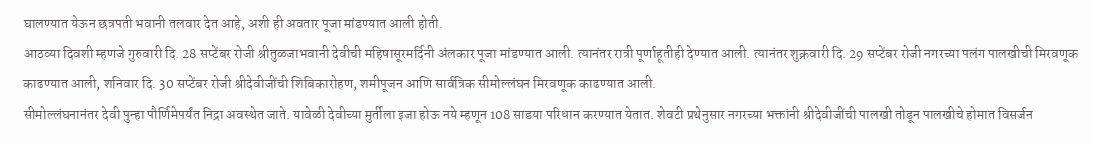घालण्यात येऊन छत्रपती भवानी तलवार देत आहे, अशी ही अवतार पूजा मांडण्यात आली होती.
आठव्या दिवशी म्हणजे गुरुवारी दि. 28 सप्टेंबर रोजी श्रीतुळजाभवानी देवीची महिषासूरमर्दिनी अंलकार पूजा मांडण्यात आली. त्यानंतर रात्री पूर्णाहूतीही देण्यात आली. त्यानंतर शुक्रवारी दि. 29 सप्टेंबर रोजी नगरच्या पलंग पालखीची मिरवणूक काढण्यात आली, शनिवार दि. 30 सप्टेंबर रोजी श्रीदेवीजींची शिबिकारोहण, शमीपूजन आणि सार्वत्रिक सीमोल्लंघन मिरवणूक काढण्यात आली.
सीमोल्लंघनानंतर देवी पुन्हा पौर्णिमेपर्यंत निद्रा अवस्थेत जाते. यावेळी देवीच्या मुर्तीला इजा होऊ नये म्हणून 108 साडया परिधान करण्यात येतात. शेवटी प्रथेनुसार नगरच्या भक्तांनी श्रीदेवीजींची पालखी तोडून पालखीचे होमात विसर्जन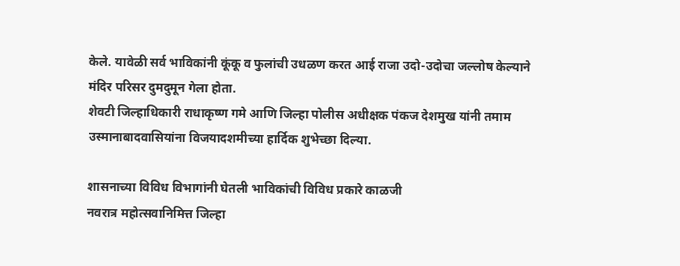केले. यावेळी सर्व भाविकांनी कूंकू व फुलांची उधळण करत आई राजा उदो-उदोचा जल्लोष केल्याने मंदिर परिसर दुमदुमून गेला होता.
शेवटी जिल्हाधिकारी राधाकृष्ण गमे आणि जिल्हा पोलीस अधीक्षक पंकज देशमुख यांनी तमाम उस्मानाबादवासियांना विजयादशमीच्या हार्दिक शुभेच्छा दिल्या.

शासनाच्या विविध विभागांनी घेतली भाविकांची विविध प्रकारे काळजी
नवरात्र महोत्सवानिमित्त जिल्हा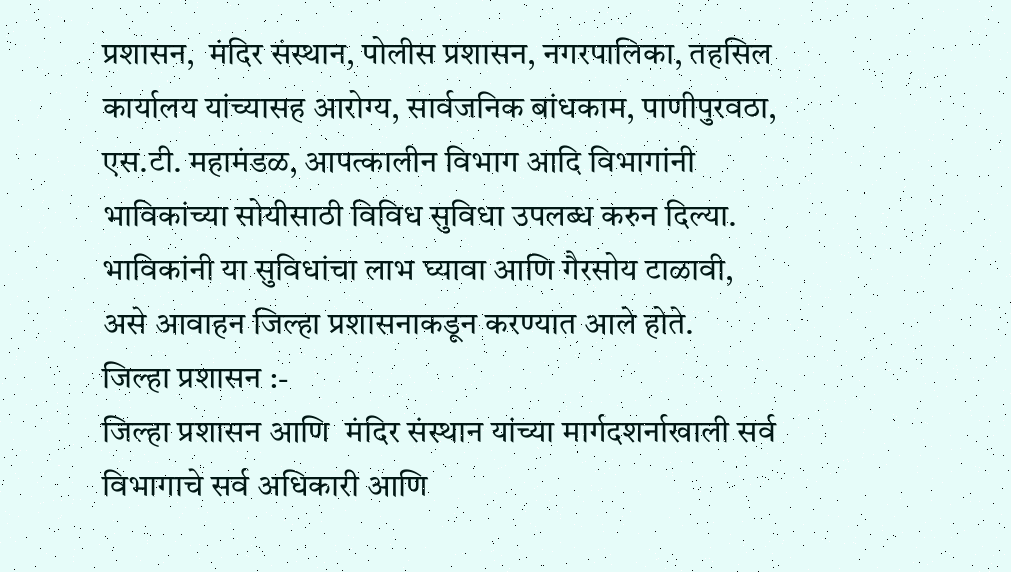प्रशासन,  मंदिर संस्थान, पोलीस प्रशासन, नगरपालिका, तहसिल कार्यालय यांच्यासह आरोग्य, सार्वजनिक बांधकाम, पाणीपुरवठा, एस.टी. महामंडळ, आपत्कालीन विभाग आदि विभागांनी भाविकांच्या सोयीसाठी विविध सुविधा उपलब्ध करुन दिल्या. भाविकांनी या सुविधांचा लाभ घ्यावा आणि गैरसोय टाळावी, असे आवाहन जिल्हा प्रशासनाकडून करण्यात आले होते.
जिल्हा प्रशासन :-
जिल्हा प्रशासन आणि  मंदिर संस्थान यांच्या मार्गदशर्नाखाली सर्व विभागाचे सर्व अधिकारी आणि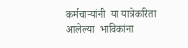कर्मचाऱ्यांनी  या यात्रेकरिता आलेल्या  भाविकांना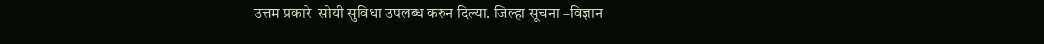उत्तम प्रकारे  सोयी सुविधा उपलब्ध करुन दिल्या. जिल्हा सूचना –विज्ञान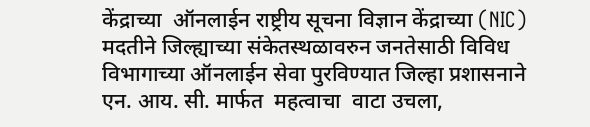केंद्राच्या  ऑनलाईन राष्ट्रीय सूचना विज्ञान केंद्राच्या (NIC) मदतीने जिल्ह्याच्या संकेतस्थळावरुन जनतेसाठी विविध विभागाच्या ऑनलाईन सेवा पुरविण्यात जिल्हा प्रशासनाने एन. आय. सी. मार्फत  महत्वाचा  वाटा उचला,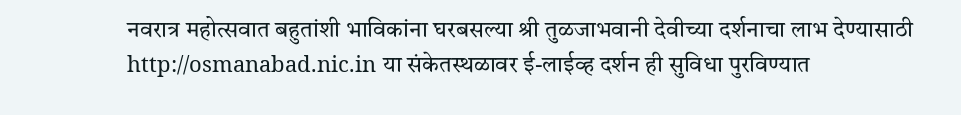नवरात्र महोत्सवात बहुतांशी भाविकांना घरबसल्या श्री तुळजाभवानी देवीच्या दर्शनाचा लाभ देण्यासाठी http://osmanabad.nic.in या संकेतस्थळावर ई-लाईव्ह दर्शन ही सुविधा पुरविण्यात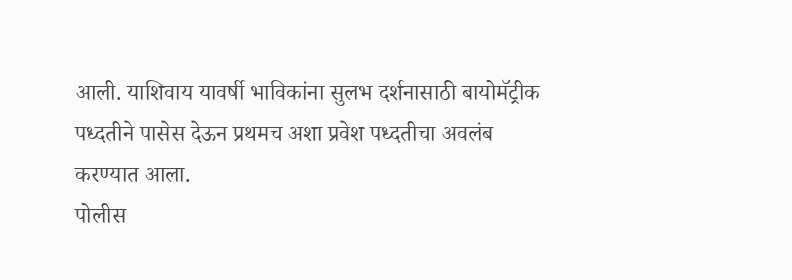आली. याशिवाय यावर्षी भाविकांना सुलभ दर्शनासाठी बायोमॅट्रीक पध्दतीने पासेस देऊन प्रथमच अशा प्रवेश पध्दतीचा अवलंब करण्यात आला.
पोलीस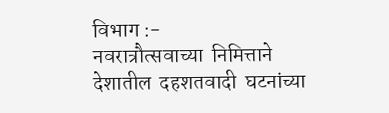विभाग :-
नवरात्रौत्सवाच्या  निमित्ताने  देशातील  दहशतवादी  घटनांच्या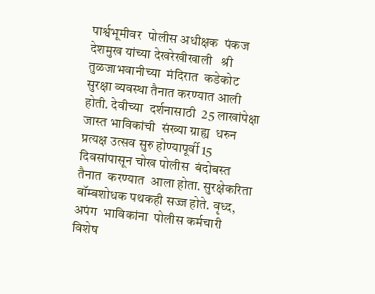पार्श्वभूमीवर  पोलीस अधीक्षक  पंकज देशमुख यांच्या देखरेखीखाली   श्री  तुळजाभवानीच्या  मंदिरात  कडेकोट  सुरक्षा व्यवस्था तैनात करण्यात आली होती. देवीच्या  दर्शनासाठी  25 लाखांपेक्षा  जास्त भाविकांची  संख्या ग्राह्य  धरुन  प्रत्यक्ष उत्सव सुरु होण्यापूर्वी 15 दिवसांपासून चोख पोलीस  बंदोबस्त  तैनात  करण्यात  आला होता. सुरक्षेकरिता बॉम्बशोधक पथकही सज्ज होते. वृध्द, अपंग  भाविकांना  पोलीस कर्मचारी विशेष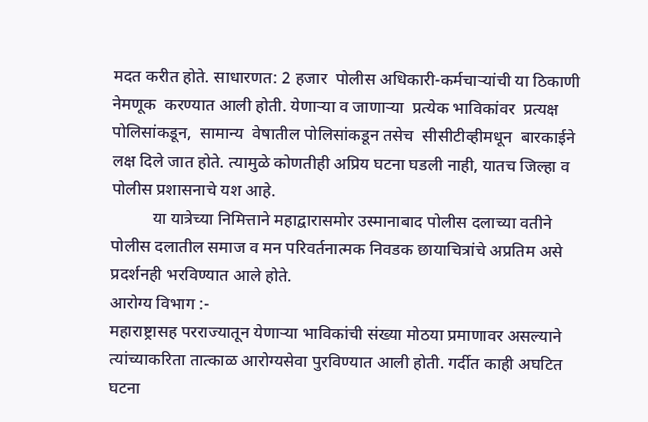मदत करीत होते. साधारणत: 2 हजार  पोलीस अधिकारी-कर्मचाऱ्यांची या ठिकाणी  नेमणूक  करण्यात आली होती. येणाऱ्या व जाणाऱ्या  प्रत्येक भाविकांवर  प्रत्यक्ष  पोलिसांकडून,  सामान्य  वेषातील पोलिसांकडून तसेच  सीसीटीव्हीमधून  बारकाईने  लक्ष दिले जात होते. त्यामुळे कोणतीही अप्रिय घटना घडली नाही, यातच जिल्हा व पोलीस प्रशासनाचे यश आहे.
          या यात्रेच्या निमित्ताने महाद्वारासमोर उस्मानाबाद पोलीस दलाच्या वतीने  पोलीस दलातील समाज व मन परिवर्तनात्मक निवडक छायाचित्रांचे अप्रतिम असे प्रदर्शनही भरविण्यात आले होते.
आरोग्य विभाग :-
महाराष्ट्रासह परराज्यातून येणाऱ्या भाविकांची संख्या मोठया प्रमाणावर असल्याने  त्यांच्याकरिता तात्काळ आरोग्यसेवा पुरविण्यात आली होती. गर्दीत काही अघटित घटना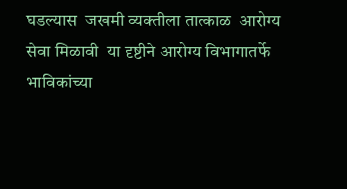घडल्यास  जखमी व्यक्तीला तात्काळ  आरोग्य  सेवा मिळावी  या दृष्टीने आरोग्य विभागातर्फे भाविकांच्या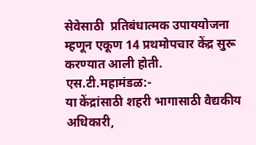सेवेसाठी  प्रतिबंधात्मक उपाययोजना म्हणून एकूण 14 प्रथमोपचार केंद्र सुरू करण्यात आली होती.
एस.टी.महामंडळ:-
या केंद्रांसाठी शहरी भागासाठी वैद्यकीय अधिकारी,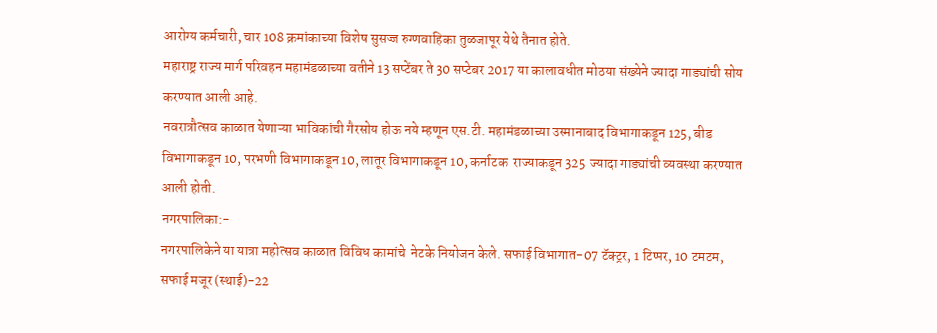आरोग्य कर्मचारी, चार 108 क्रमांकाच्या विशेष सुसज्ज रुग्णवाहिका तुळजापूर येथे तैनात होते.
महाराष्ट्र राज्य मार्ग परिवहन महामंडळाच्या वतीने 13 सप्टेंबर ते 30 सप्टेबर 2017 या कालावधीत मोठया संख्येने ज्यादा गाड्यांची सोय करण्यात आली आहे.
नवरात्रौत्सव काळात येणाऱ्या भाविकांची गैरसोय होऊ नये म्हणून एस.टी. महामंडळाच्या उस्मानाबाद विभागाकडून 125, बीड विभागाकडून 10, परभणी विभागाकडून 10, लातूर विभागाकडून 10, कर्नाटक  राज्याकडून 325  ज्यादा गाड्यांची व्यवस्था करण्यात आली होती.
नगरपालिका:-
नगरपालिकेने या यात्रा महोत्सव काळात विविध कामांचे  नेटके नियोजन केले. सफाई विभागात-07 टॅक्ट्रर, 1 टिप्पर, 10 टमटम, सफाई मजूर (स्थाई)-22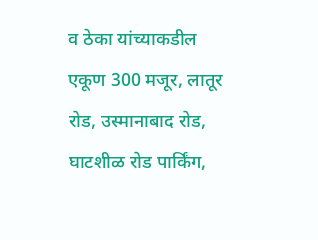व ठेका यांच्याकडील एकूण 300 मजूर, लातूर रोड, उस्मानाबाद रोड, घाटशीळ रोड पार्किंग,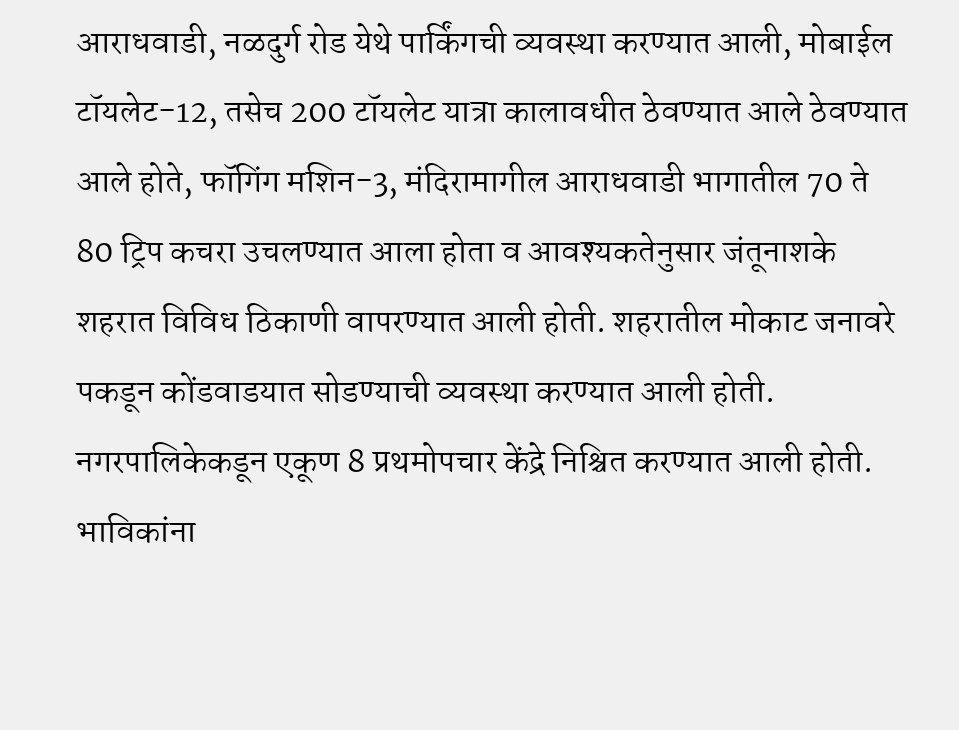आराधवाडी, नळदुर्ग रोड येथे पार्किंगची व्यवस्था करण्यात आली, मोबाईल टॉयलेट-12, तसेच 200 टॉयलेट यात्रा कालावधीत ठेवण्यात आले ठेवण्यात आले होते, फॉगिंग मशिन-3, मंदिरामागील आराधवाडी भागातील 70 ते 80 ट्रिप कचरा उचलण्यात आला होता व आवश्यकतेनुसार जंतूनाशके शहरात विविध ठिकाणी वापरण्यात आली होती. शहरातील मोकाट जनावरे पकडून कोंडवाडयात सोडण्याची व्यवस्था करण्यात आली होती. नगरपालिकेकडून एकूण 8 प्रथमोपचार केंद्रे निश्चित करण्यात आली होती. भाविकांना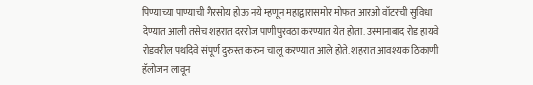पिण्याच्या पाण्याची गैरसोय होऊ नये म्हणून महाद्वारासमोर मोफत आरओ वॉटरची सुविधा देण्यात आली तसेच शहरात दररोज पाणीपुरवठा करण्यात येत होता. उस्मानाबाद रोड हायवे रोडवरील पथदिवे संपूर्ण दुरुस्त करुन चालू करण्यात आले होते. शहरात आवश्यक ठिकाणी हॅलोजन लावून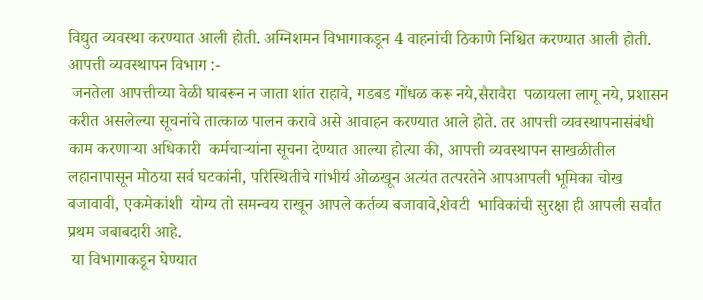विद्युत व्यवस्था करण्यात आली होती. अग्निशमन विभागाकडून 4 वाहनांची ठिकाणे निश्चित करण्यात आली होती.
आपत्ती व्यवस्थापन विभाग :-
 जनतेला आपत्तीच्या वेळी घाबरून न जाता शांत राहावे, गडबड गोंधळ करू नये,सैरावैरा  पळायला लागू नये, प्रशासन करीत असलेल्या सूचनांचे तात्काळ पालन करावे असे आवाहन करण्यात आले होते. तर आपत्ती व्यवस्थापनासंबंधी काम करणाऱ्या अधिकारी  कर्मचाऱ्यांना सूचना देण्यात आल्या होत्या की, आपत्ती व्यवस्थापन साखळीतील लहानापासून मोठया सर्व घटकांनी, परिस्थितीचे गांभीर्य ओळखून अत्यंत तत्परतेने आपआपली भूमिका चोख बजावावी, एकमेकांशी  योग्य तो समन्वय राखून आपले कर्तव्य बजावावे,शेवटी  भाविकांची सुरक्षा ही आपली सर्वांत प्रथम जबाबदारी आहे.
 या विभागाकडून घेण्यात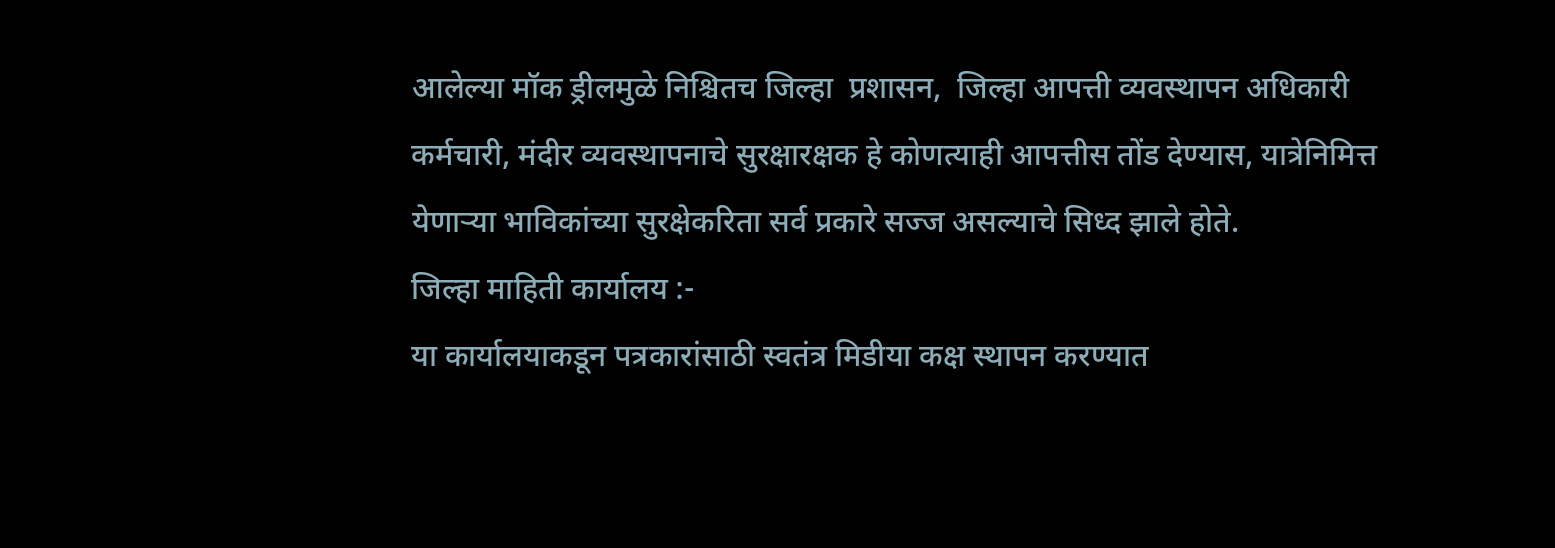आलेल्या मॉक ड्रीलमुळे निश्चितच जिल्हा  प्रशासन,  जिल्हा आपत्ती व्यवस्थापन अधिकारी कर्मचारी, मंदीर व्यवस्थापनाचे सुरक्षारक्षक हे कोणत्याही आपत्तीस तोंड देण्यास, यात्रेनिमित्त  येणाऱ्या भाविकांच्या सुरक्षेकरिता सर्व प्रकारे सज्ज असल्याचे सिध्द झाले होते.
जिल्हा माहिती कार्यालय :-
या कार्यालयाकडून पत्रकारांसाठी स्वतंत्र मिडीया कक्ष स्थापन करण्यात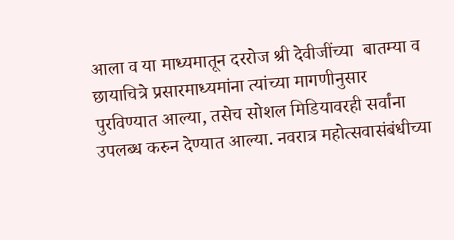आला व या माध्यमातून दररोज श्री देवीजींच्या  बातम्या व छायाचित्रे प्रसारमाध्यमांना त्यांच्या मागणीनुसार पुरविण्यात आल्या, तसेच सोशल मिडियावरही सर्वांना उपलब्ध करुन देण्यात आल्या. नवरात्र महोत्सवासंबंधीच्या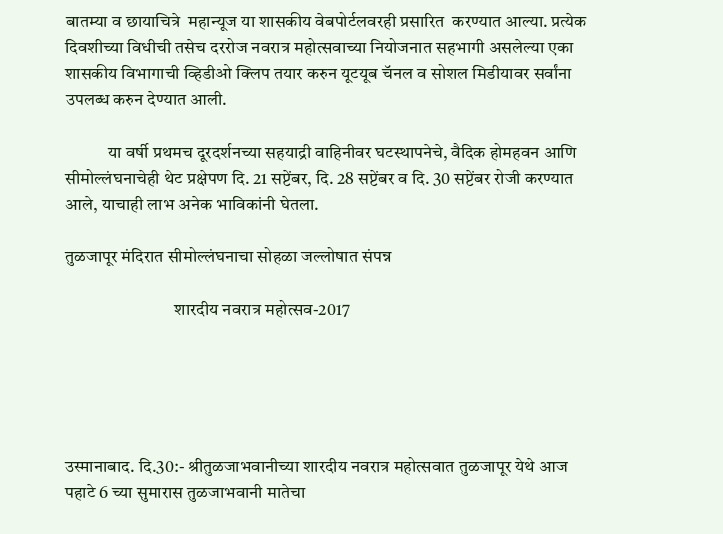बातम्या व छायाचित्रे  महान्यूज या शासकीय वेबपोर्टलवरही प्रसारित  करण्यात आल्या. प्रत्येक दिवशीच्या विधीची तसेच दररोज नवरात्र महोत्सवाच्या नियोजनात सहभागी असलेल्या एका शासकीय विभागाची व्हिडीओ क्लिप तयार करुन यूटयूब चॅनल व सोशल मिडीयावर सर्वांना उपलब्ध करुन देण्यात आली.

            या वर्षी प्रथमच दूरदर्शनच्या सहयाद्री वाहिनीवर घटस्थापनेचे, वैदिक होमहवन आणि सीमोल्लंघनाचेही थेट प्रक्षेपण दि. 21 सप्टेंबर, दि. 28 सप्टेंबर व दि. 30 सप्टेंबर रोजी करण्यात आले, याचाही लाभ अनेक भाविकांनी घेतला.

तुळजापूर मंदिरात सीमोल्लंघनाचा सोहळा जल्लोषात संपन्न

                               शारदीय नवरात्र महोत्सव-2017





उस्मानाबाद. दि.30:- श्रीतुळजाभवानीच्या शारदीय नवरात्र महोत्सवात तुळजापूर येथे आज पहाटे 6 च्या सुमारास तुळजाभवानी मातेचा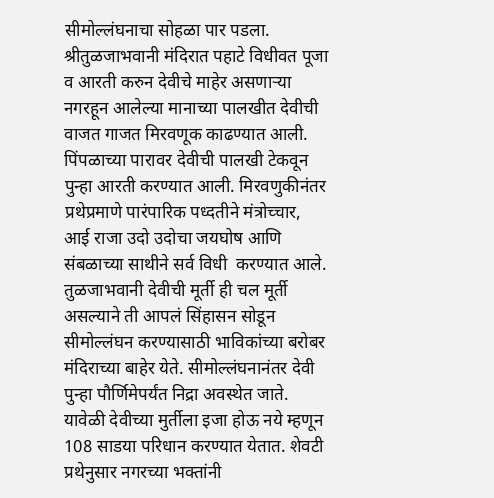सीमोल्लंघनाचा सोहळा पार पडला. श्रीतुळजाभवानी मंदिरात पहाटे विधीवत पूजा व आरती करुन देवीचे माहेर असणाऱ्या नगरहून आलेल्या मानाच्या पालखीत देवीची वाजत गाजत मिरवणूक काढण्यात आली. पिंपळाच्या पारावर देवीची पालखी टेकवून पुन्हा आरती करण्यात आली. मिरवणुकीनंतर प्रथेप्रमाणे पारंपारिक पध्दतीने मंत्रोच्चार, आई राजा उदो उदोचा जयघोष आणि संबळाच्या साथीने सर्व विधी  करण्यात आले. तुळजाभवानी देवीची मूर्ती ही चल मूर्ती असल्याने ती आपलं सिंहासन सोडून सीमोल्लंघन करण्यासाठी भाविकांच्या बरोबर मंदिराच्या बाहेर येते. सीमोल्लंघनानंतर देवी पुन्हा पौर्णिमेपर्यंत निद्रा अवस्थेत जाते. यावेळी देवीच्या मुर्तीला इजा होऊ नये म्हणून 108 साडया परिधान करण्यात येतात. शेवटी प्रथेनुसार नगरच्या भक्तांनी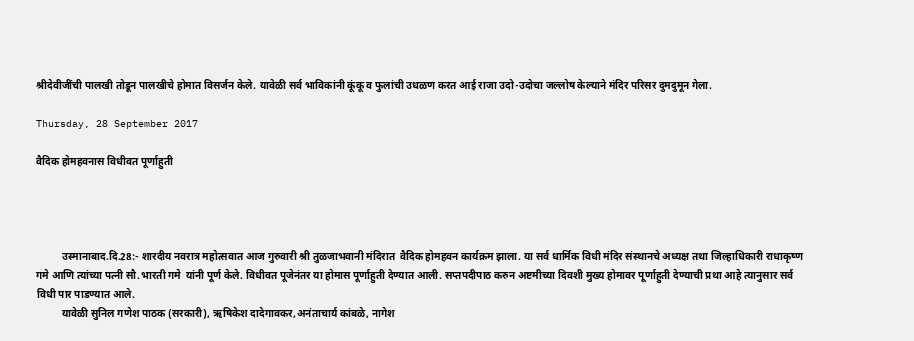श्रीदेवीजींची पालखी तोडून पालखीचे होमात विसर्जन केले. यावेळी सर्व भाविकांनी कूंकू व फुलांची उधळण करत आई राजा उदो-उदोचा जल्लोष केल्याने मंदिर परिसर दुमदुमून गेला.

Thursday, 28 September 2017

वैदिक होमहवनास विधीवत पूर्णाहुती




          उस्मानाबाद.दि.28:- शारदीय नवरात्र महोत्सवात आज गुरुवारी श्री तुळजाभवानी मंदिरात  वैदिक होमहवन कार्यक्रम झाला. या सर्व धार्मिक विधी मंदिर संस्थानचे अध्यक्ष तथा जिल्हाधिकारी राधाकृष्ण गमे आणि त्यांच्या पत्नी सौ.भारती गमे  यांनी पूर्ण केले. विधीवत पूजेनंतर या होमास पूर्णाहुती देण्यात आली. सप्तपदीपाठ करुन अष्टमीच्या दिवशी मुख्य होमावर पूर्णाहुती देण्याची प्रथा आहे त्यानुसार सर्व विधी पार पाडण्यात आले.
          यावेळी सुनिल गणेश पाठक (सरकारी), ऋषिकेश दादेगावकर,अनंताचार्य कांबळे, नागेश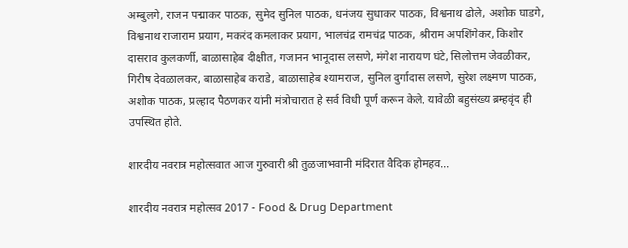अम्बुलगे, राजन पद्माकर पाठक, सुमेद सुनिल पाठक, धनंजय सुधाकर पाठक, विश्वनाथ ढोले, अशोक घाडगे, विश्वनाथ राजाराम प्रयाग, मकरंद कमलाकर प्रयाग, भालचंद्र रामचंद्र पाठक, श्रीराम अपशिंगेकर, किशोर दासराव कुलकर्णी, बाळासाहेब दीक्षीत, गजानन भानूदास लसणे, मंगेश नारायण घंटे, सिलोत्तम जेवळीकर, गिरीष देवळालकर, बाळासाहेब कराडे, बाळासाहेब श्यामराज, सुनिल दुर्गादास लसणे, सुरेश लक्ष्मण पाठक, अशोक पाठक, प्रल्हाद पैठणकर यांनी मंत्रोचारात हे सर्व विधी पूर्ण करून केले. यावेळी बहुसंख्य ब्रम्हवृंद ही उपस्थित होते.

शारदीय नवरात्र महोत्सवात आज गुरुवारी श्री तुळजाभवानी मंदिरात वैदिक होमहव...

शारदीय नवरात्र महोत्सव 2017 - Food & Drug Department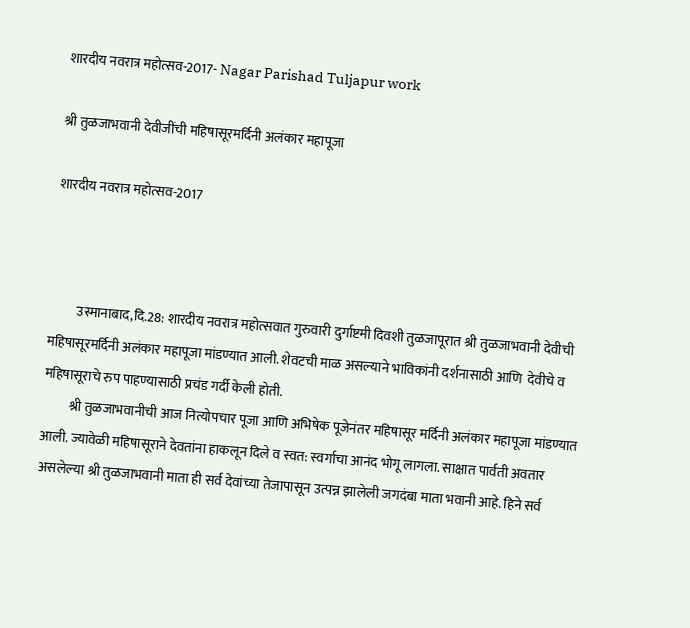शारदीय नवरात्र महोत्सव-2017- Nagar Parishad Tuljapur work

श्री तुळजाभवानी देवीजींची महिषासूरमर्दिनी अलंकार महापूजा

शारदीय नवरात्र महोत्सव-2017



          उस्मानाबाद,दि.28: शारदीय नवरात्र महोत्सवात गुरुवारी दुर्गाष्टमी दिवशी तुळजापूरात श्री तुळजाभवानी देवीची महिषासूरमर्दिनी अलंकार महापूजा मांडण्यात आली. शेवटची माळ असल्याने भाविकांनी दर्शनासाठी आणि  देवीचे व महिषासूराचे रुप पाहण्यासाठी प्रचंड गर्दी केली होती.
          श्री तुळजाभवानीची आज नित्योपचार पूजा आणि अभिषेक पूजेनंतर महिषासूर मर्दिनी अलंकार महापूजा मांडण्यात आली. ज्यावेळी महिषासूराने देवतांना हाकलून दिले व स्वत: स्वर्गाचा आनंद भोगू लागला. साक्षात पार्वती अवतार असलेल्या श्री तुळजाभवानी माता ही सर्व देवांच्या तेजापासून उत्पन्न झालेली जगदंबा माता भवानी आहे. हिने सर्व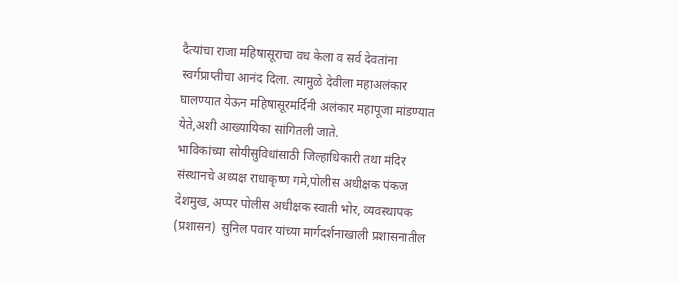दैत्यांचा राजा महिषासूराचा वध केला व सर्व देवतांना स्वर्गप्राप्तीचा आनंद दिला. त्यामुळे देवीला महाअलंकार घालण्यात येऊन महिषासूरमर्दिनी अलंकार महापूजा मांडण्यात येते,अशी आख्यायिका सांगितली जाते.
भाविकांच्या सोयीसुविधांसाठी जिल्हाधिकारी तथा मंदिर संस्थानचे अध्यक्ष राधाकृष्ण गमे,पोलीस अधीक्षक पंकज देशमुख, अप्पर पोलीस अधीक्षक स्वाती भोर, व्यवस्थापक (प्रशासन)  सुनिल पवार यांच्या मार्गदर्शनाखाली प्रशासनातील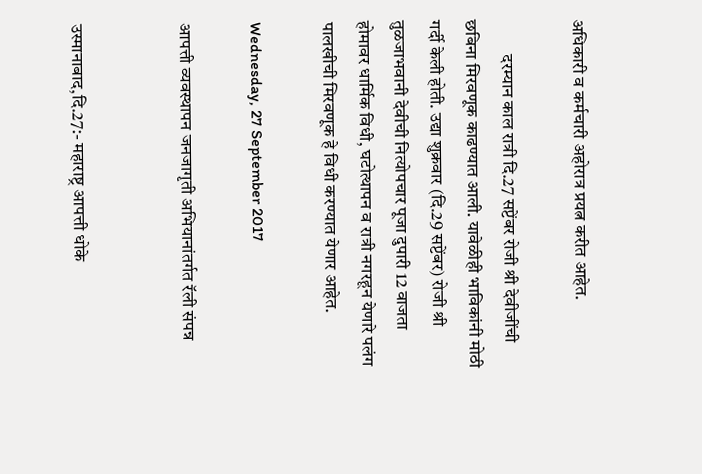अधिकारी व कर्मचारी अहोरात्र प्रयत्न करीत आहेत.

          दरम्यान काल रात्री दि.27 सप्टेंबर रोजी श्री देवीजींची छबिना मिरवणूक काढण्यात आली. यावेळीही भाविकांनी मोठी गर्दी केली होती. उद्या शुक्रवार (दि.29 सप्टेंबर) रोजी श्री तुळजाभवानी देवीची नित्योपचार पूजा दुपारी 12 वाजता होमावर धार्मिक विधी, घटोत्थापन व रात्री नगरहून येणारे पलंग पालखीची मिरवणूक हे विधी करण्यात येणार आहेत.

Wednesday, 27 September 2017

आपत्ती व्यवस्थापन जनजागृती अभियानांतर्गत रॅली संपन्न


उस्मानाबाद,दि.27:- महाराष्ट्र आपत्ती धोके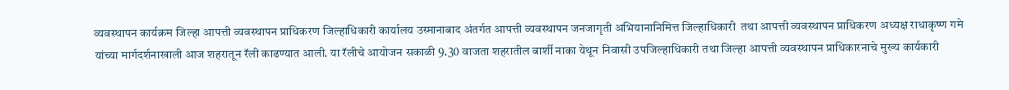व्यवस्थापन कार्यक्रम जिल्हा आपत्ती व्यवस्थापन प्राधिकरण जिल्हाधिकारी कार्यालय उस्मानाबाद अंतर्गत आपत्ती व्यवस्थापन जनजागृती अभियानानिमित्त जिल्हाधिकारी  तथा आपत्ती व्यवस्थापन प्राधिकरण अध्यक्ष राधाकृष्ण गमे यांच्या मार्गदर्शनाखाली आज शहरातून रॅली काढण्यात आली. या रॅलीचे आयोजन सकाळी 9.30 वाजता शहरातील बार्शी नाका येथून निवासी उपजिल्हाधिकारी तथा जिल्हा आपत्ती व्यवस्थापन प्राधिकारनाचे मुख्य कार्यकारी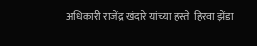अधिकारी राजेंद्र खंदारे यांच्या हस्ते  हिरवा झेंडा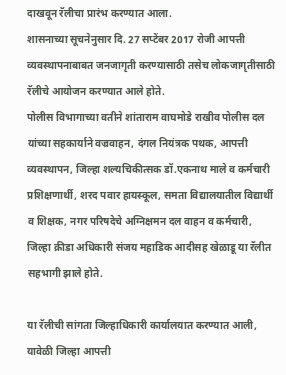दाखवून रॅलीचा प्रारंभ करण्यात आला.
शासनाच्या सूचनेनुसार दि. 27 सप्टेंबर 2017 रोजी आपत्ती व्यवस्थापनाबाबत जनजागृती करण्यासाठी तसेच लोकजागृतीसाठी रॅलीचे आयोजन करण्यात आले होते.
पोलीस विभागाच्या वतीने शांताराम वाघमोडे राखीव पोलीस दल यांच्या सहकार्याने वज्रवाहन, दंगल नियंत्रक पथक, आपत्ती व्यवस्थापन, जिल्हा शल्यचिकीत्सक डॉ.एकनाथ माले व कर्मचारी प्रशिक्षणार्थी, शरद पवार हायस्कूल, समता विद्यालयातील विद्यार्थी व शिक्षक, नगर परिषदेचे अग्निक्षमन दल वाहन व कर्मचारी, जिल्हा क्रीडा अधिकारी संजय महाडिक आदीसह खेळाडू या रॅलीत सहभागी झाले होते.

या रॅलीची सांगता जिल्हाधिकारी कार्यालयात करण्यात आली, यावेळी जिल्हा आपत्ती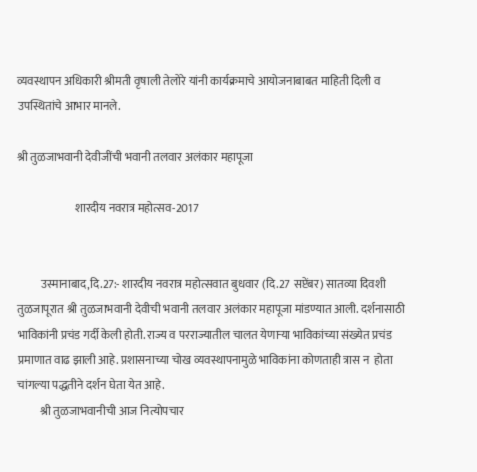व्यवस्थापन अधिकारी श्रीमती वृषाली तेलोरे यांनी कार्यक्रमाचे आयोजनाबाबत माहिती दिली व उपस्थितांचे आभार मानले.

श्री तुळजाभवानी देवीजींची भवानी तलवार अलंकार महापूजा

                         शारदीय नवरात्र महोत्सव-2017


          उस्मानाबाद,दि.27:- शारदीय नवरात्र महोत्सवात बुधवार (दि.27 सप्टेंबर) सातव्या दिवशी तुळजापूरात श्री तुळजाभवानी देवीची भवानी तलवार अलंकार महापूजा मांडण्यात आली. दर्शनासाठी भाविकांनी प्रचंड गर्दी केली होती. राज्य व परराज्यातील चालत येणाऱ्या भाविकांच्या संख्येत प्रचंड प्रमाणात वाढ झाली आहे. प्रशासनाच्या चोख व्यवस्थापनामुळे भाविकांना कोणताही त्रास न  होता चांगल्या पद्धतीने दर्शन घेता येत आहे.
          श्री तुळजाभवानीची आज नित्योपचार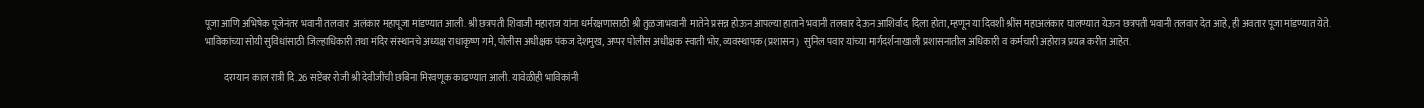पूजा आणि अभिषेक पूजेनंतर भवानी तलवार  अलंकार महापूजा मांडण्यात आली. श्री छत्रपती शिवाजी महाराज यांना धर्मरक्षणासाठी श्री तुळजाभवानी  मातेने प्रसन्न होऊन आपल्या हाताने भवानी तलवार देऊन आशिर्वाद  दिला होता,म्हणून या दिवशी श्रींस महाअलंकार घालण्यात येऊन छत्रपती भवानी तलवार देत आहे, ही अवतार पूजा मांडण्यात येते.
भाविकांच्या सोयी सुविधांसाठी जिल्हाधिकारी तथा मंदिर संस्थानचे अध्यक्ष राधाकृष्ण गमे, पोलीस अधीक्षक पंकज देशमुख, अप्पर पोलीस अधीक्षक स्वाती भोर, व्यवस्थापक (प्रशासन)  सुनिल पवार यांच्या मार्गदर्शनाखाली प्रशासनातील अधिकारी व कर्मचारी अहोरात्र प्रयत्न करीत आहेत.

          दरम्यान काल रात्री दि.26 सप्टेंबर रोजी श्री देवीजींची छबिना मिरवणूक काढण्यात आली. यावेळीही भाविकांनी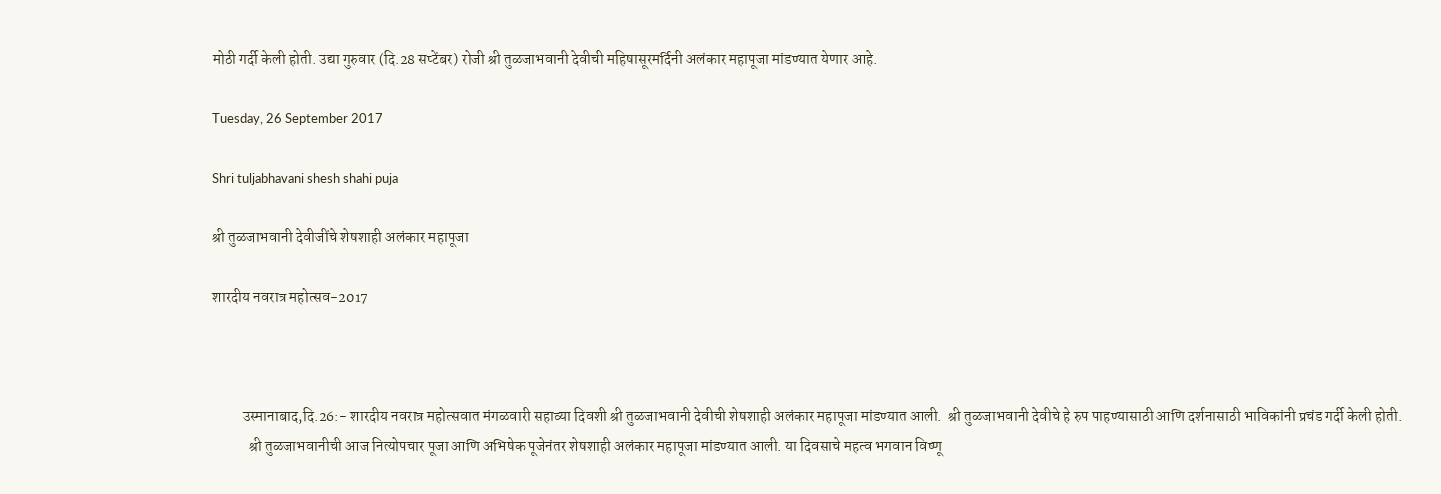मोठी गर्दी केली होती. उद्या गुरुवार (दि.28 सप्टेंबर) रोजी श्री तुळजाभवानी देवीची महिषासूरमर्दिनी अलंकार महापूजा मांडण्यात येणार आहे.

Tuesday, 26 September 2017

Shri tuljabhavani shesh shahi puja

श्री तुळजाभवानी देवीजींचे शेषशाही अलंकार महापूजा

शारदीय नवरात्र महोत्सव-2017



          उस्मानाबाद,दि.26:- शारदीय नवरात्र महोत्सवात मंगळवारी सहाव्या दिवशी श्री तुळजाभवानी देवीची शेषशाही अलंकार महापूजा मांडण्यात आली.  श्री तुळजाभवानी देवीचे हे रुप पाहण्यासाठी आणि दर्शनासाठी भाविकांनी प्रचंड गर्दी केली होती.
            श्री तुळजाभवानीची आज नित्योपचार पूजा आणि अभिषेक पूजेनंतर शेषशाही अलंकार महापूजा मांडण्यात आली. या दिवसाचे महत्व भगवान विष्णू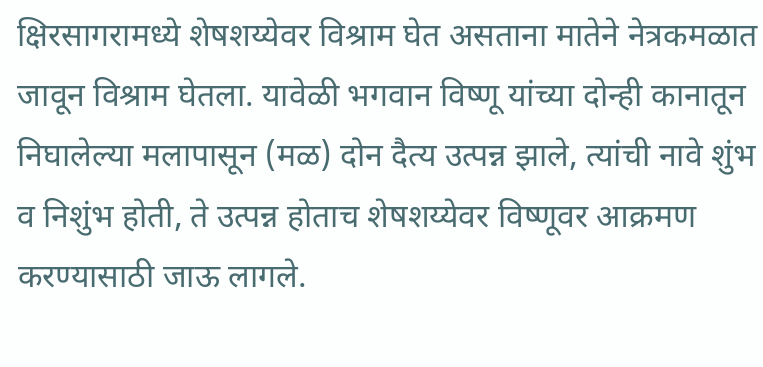क्षिरसागरामध्ये शेषशय्येवर विश्राम घेत असताना मातेने नेत्रकमळात जावून विश्राम घेतला. यावेळी भगवान विष्णू यांच्या दोन्ही कानातून निघालेल्या मलापासून (मळ) दोन दैत्य उत्पन्न झाले, त्यांची नावे शुंभ व निशुंभ होती, ते उत्पन्न होताच शेषशय्येवर विष्णूवर आक्रमण करण्यासाठी जाऊ लागले.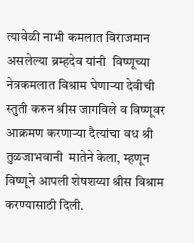त्यावेळी नाभी कमलात विराजमान असलेल्या ब्रम्हदेव यांनी  विष्णूच्या नेत्रकमलात विश्राम घेणाऱ्या देवीची स्तुती करुन श्रीस जागविले व विष्णूवर आक्रमण करणाऱ्या दैत्यांचा वध श्री तुळजाभवानी  मातेने केला, म्हणून विष्णूने आपली शेषशय्या श्रीस विश्राम करण्यासाठी दिली.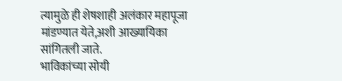त्यामुळे ही शेषशाही अलंकार महापूजा मांडण्यात येते,अशी आख्यायिका सांगितली जाते.
भाविकांच्या सोयी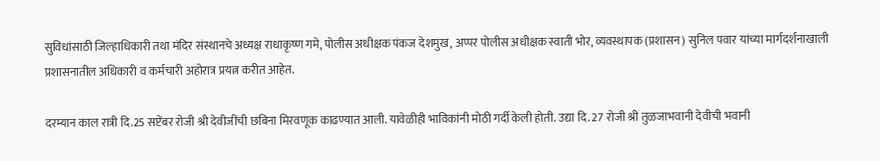सुविधांसाठी जिल्हाधिकारी तथा मंदिर संस्थानचे अध्यक्ष राधाकृष्ण गमे, पोलीस अधीक्षक पंकज देशमुख, अप्पर पोलीस अधीक्षक स्वाती भोर, व्यवस्थापक (प्रशासन) सुनिल पवार यांच्या मार्गदर्शनाखाली प्रशासनातील अधिकारी व कर्मचारी अहोरात्र प्रयत्न करीत आहेत.

दरम्यान काल रात्री दि.25 सप्टेंबर रोजी श्री देवीजींची छबिना मिरवणूक काढण्यात आली. यावेळीही भाविकांनी मोठी गर्दी केली होती. उद्या दि. 27 रोजी श्री तुळजाभवानी देवीची भवानी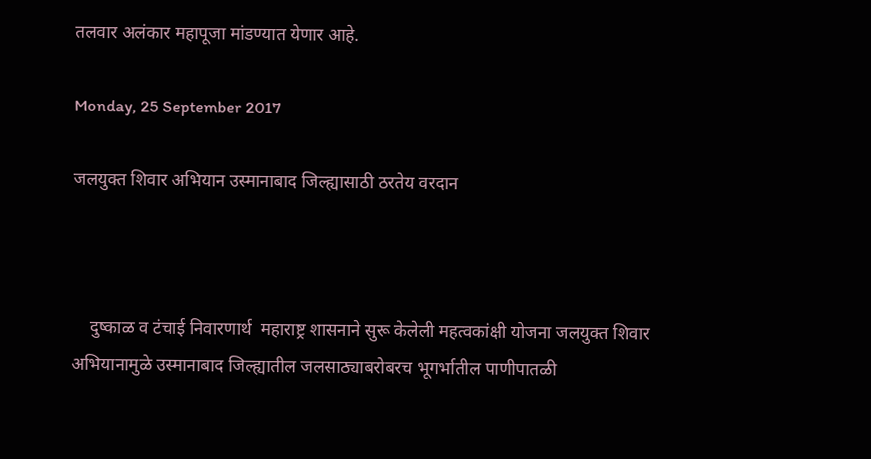तलवार अलंकार महापूजा मांडण्यात येणार आहे.

Monday, 25 September 2017

जलयुक्त शिवार अभियान उस्मानाबाद जिल्ह्यासाठी ठरतेय वरदान



    दुष्काळ व टंचाई निवारणार्थ  महाराष्ट्र शासनाने सुरू केलेली महत्वकांक्षी योजना जलयुक्त शिवार अभियानामुळे उस्मानाबाद जिल्ह्यातील जलसाठ्याबरोबरच भूगर्भातील पाणीपातळी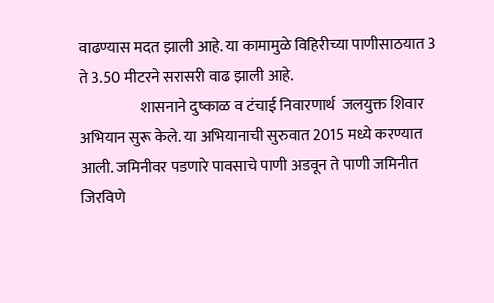वाढण्यास मदत झाली आहे. या कामामुळे विहिरीच्या पाणीसाठयात 3 ते 3.50 मीटरने सरासरी वाढ झाली आहे.
                    शासनाने दुष्काळ व टंचाई निवारणार्थ  जलयुक्त शिवार अभियान सुरू केले. या अभियानाची सुरुवात 2015 मध्ये करण्यात आली. जमिनीवर पडणारे पावसाचे पाणी अडवून ते पाणी जमिनीत जिरव‌िणे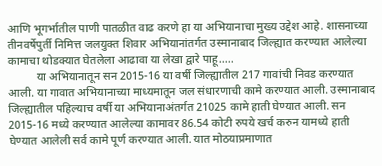आणि भूगर्भातील पाणी पातळीत वाढ करणे हा या अभियानाचा मुख्य उद्देश आहे. शासनाच्या  तीनवर्षेपुर्ती निमित्त जलयुक्त शिवार अभियानांतर्गत उस्मानाबाद जिल्ह्यात करण्यात आलेल्या कामाचा थोडक्यात घेतलेला आढावा या लेखा द्वारे पाहू…..
          या अभियानातून सन 2015-16 या वर्षी जिल्ह्यातील 217 गावांची निवड करण्यात आली. या गावात अभियानाच्या माध्यमातून जल संधारणाची कामे करण्यात आली. उस्मानाबाद जिल्ह्यातील पहिल्याच वर्षी या अभियानाअंतर्गत 21025 कामे हाती घेण्यात आली. सन 2015-16 मध्ये करण्यात आलेल्या कामावर 86.54 कोटी रुपये खर्च करुन यामध्ये हाती घेण्यात आलेली सर्व कामे पूर्ण करण्यात आली. यात मोठयाप्रमाणात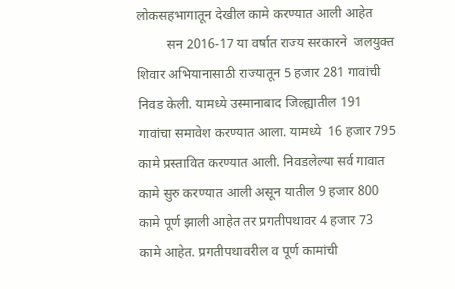लोकसहभागातून देखील कामे करण्यात आली आहेत
         सन 2016-17 या वर्षात राज्य सरकारने  जलयुक्त शिवार अभियानासाठी राज्यातून 5 हजार 281 गावांची निवड केली. यामध्ये उस्मानाबाद जिल्ह्यातील 191  गावांचा समावेश करण्यात आला. यामध्ये  16 हजार 795 कामे प्रस्तावित करण्यात आली. निवडलेल्या सर्व गावात कामे सुरु करण्यात आली असून यातील 9 हजार 800 कामे पूर्ण झाली आहेत तर प्रगतीपथावर 4 हजार 73 कामे आहेत. प्रगतीपथावरील व पूर्ण कामांची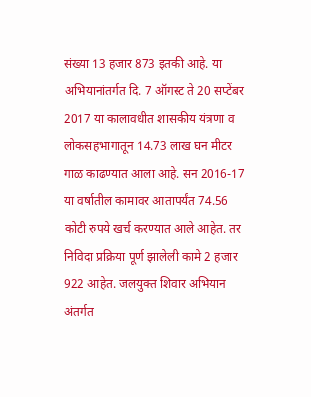संख्या 13 हजार 873 इतकी आहे. या अभियानांतर्गत दि. 7 ऑगस्ट ते 20 सप्टेंबर 2017 या कालावधीत शासकीय यंत्रणा व लोकसहभागातून 14.73 लाख घन मीटर गाळ काढण्यात आला आहे. सन 2016-17 या वर्षातील कामावर आतापर्यंत 74.56 कोटी रुपये खर्च करण्यात आले आहेत. तर निविदा प्रक्रिया पूर्ण झालेली कामे 2 हजार 922 आहेत. जलयुक्त शिवार अभियान अंतर्गत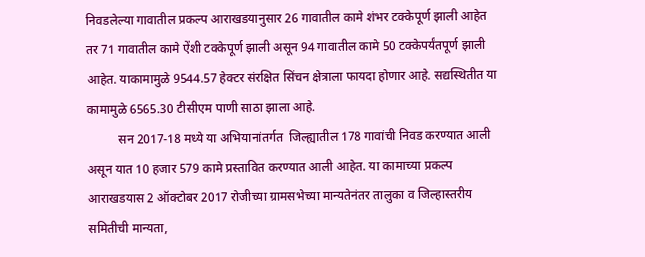निवडलेल्या गावातील प्रकल्प आराखडयानुसार 26 गावातील कामे शंभर टक्केपूर्ण झाली आहेत तर 71 गावातील कामे ऐंशी टक्केपूर्ण झाली असून 94 गावातील कामे 50 टक्केपर्यंतपूर्ण झाली आहेत. याकामामुळे 9544.57 हेक्टर संरक्षित सिंचन क्षेत्राला फायदा होणार आहे. सद्यस्थितीत या कामामुळे 6565.30 टीसीएम पाणी साठा झाला आहे.
          सन 2017-18 मध्ये या अभियानांतर्गत  जिल्ह्यातील 178 गावांची निवड करण्यात आली असून यात 10 हजार 579 कामे प्रस्तावित करण्यात आली आहेत. या कामाच्या प्रकल्प आराखडयास 2 ऑक्टोबर 2017 रोजीच्या ग्रामसभेच्या मान्यतेनंतर तालुका व जिल्हास्तरीय समितीची मान्यता,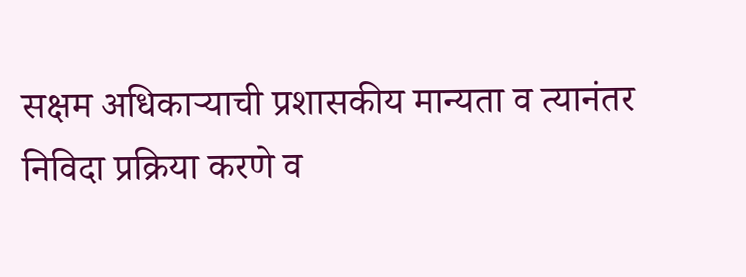सक्षम अधिकाऱ्याची प्रशासकीय मान्यता व त्यानंतर निविदा प्रक्रिया करणे व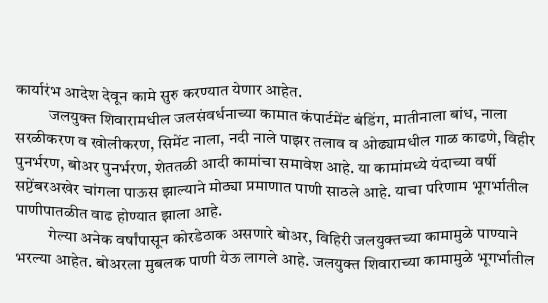कार्यारंभ आदेश देवून कामे सुरु करण्यात येणार आहेत.
          जलयुक्त शिवारामधील जलसंवर्धनाच्या कामात कंपार्टमेंट बंडिंग, मातीनाला बांध, नाला सरळीकरण व खोलीकरण, सिमेंट नाला, नदी नाले पाझर तलाव व ओढ्यामधील गाळ काढणे, विहीर पुनर्भरण, बोअर पुनर्भरण, शेततळी आदी कामांचा समावेश आहे. या कामांमध्ये यंदाच्या वर्षी सप्टेंबरअखेर चांगला पाऊस झाल्याने मोठ्या प्रमाणात पाणी साठले आहे. याचा परिणाम भूगर्भातील पाणीपातळीत वाढ होण्यात झाला आहे.
          गेल्या अनेक वर्षांपासून कोरडेठाक असणारे बोअर, विहिरी जलयुक्तच्या कामामुळे पाण्याने भरल्या आहेत. बोअरला मुबलक पाणी येऊ लागले आहे. जलयुक्त शिवाराच्या कामामुळे भूगर्भातील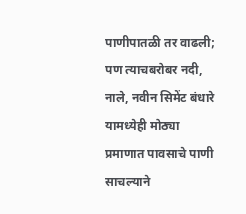पाणीपातळी तर वाढली; पण त्याचबरोबर नदी, नाले, नवीन सिमेंट बंधारे यामध्येही मोठ्या प्रमाणात पावसाचे पाणी साचल्याने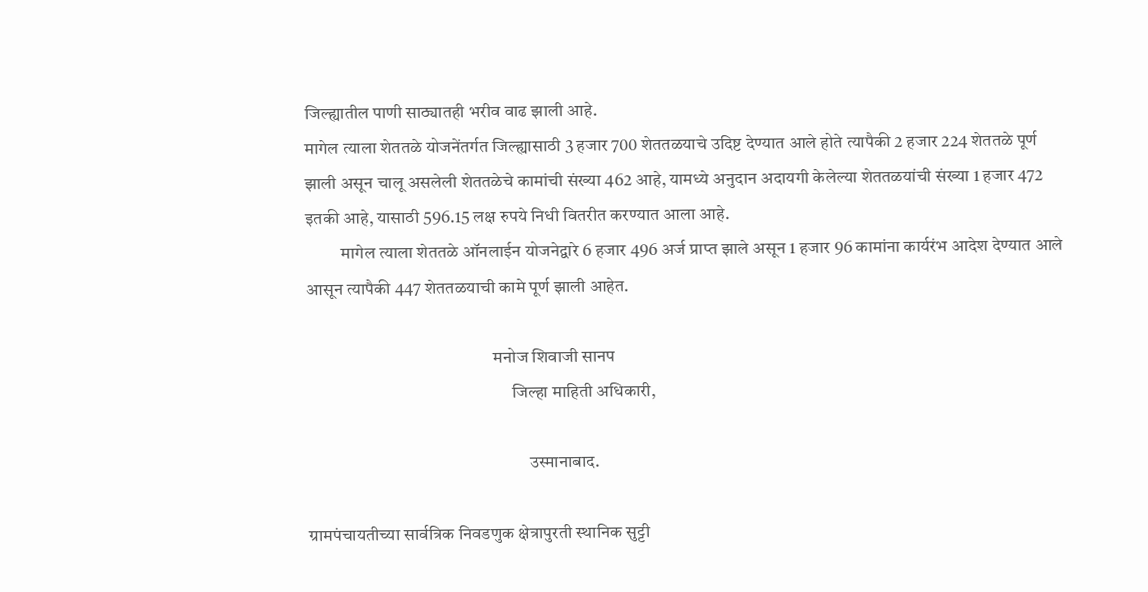जिल्ह्यातील पाणी साठ्यातही भरीव वाढ झाली आहे.
मागेल त्याला शेततळे योजनेंतर्गत जिल्ह्यासाठी 3 हजार 700 शेततळयाचे उदिष्ट देण्यात आले होते त्यापैकी 2 हजार 224 शेततळे पूर्ण झाली असून चालू असलेली शेततळेचे कामांची संख्या 462 आहे, यामध्ये अनुदान अदायगी केलेल्या शेततळयांची संख्या 1 हजार 472 इतकी आहे, यासाठी 596.15 लक्ष रुपये निधी वितरीत करण्यात आला आहे.
          मागेल त्याला शेततळे ऑनलाईन योजनेद्वारे 6 हजार 496 अर्ज प्राप्त झाले असून 1 हजार 96 कामांना कार्यरंभ आदेश देण्यात आले आसून त्यापैकी 447 शेततळयाची कामे पूर्ण झाली आहेत.

                                                     मनोज शिवाजी सानप
                                                          जिल्हा माहिती अधिकारी,

                                                               उस्मानाबाद.

ग्रामपंचायतीच्या सार्वत्रिक निवडणुक क्षेत्रापुरती स्थानिक सुट्टी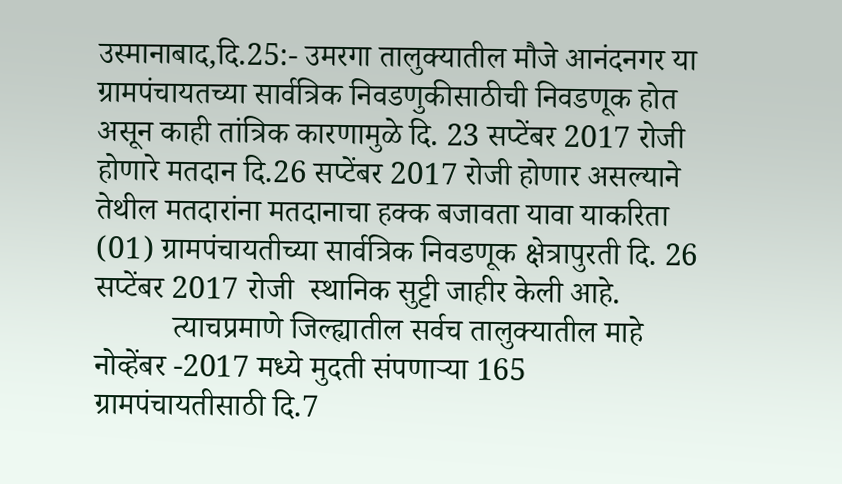उस्मानाबाद,दि.25:- उमरगा तालुक्यातील मौजे आनंदनगर या ग्रामपंचायतच्या सार्वत्रिक निवडणुकीसाठीची निवडणूक होत असून काही तांत्रिक कारणामुळे दि. 23 सप्टेंबर 2017 रोजी होणारे मतदान दि.26 सप्टेंबर 2017 रोजी होणार असल्याने तेथील मतदारांना मतदानाचा हक्क बजावता यावा याकरिता (01) ग्रामपंचायतीच्या सार्वत्रिक निवडणूक क्षेत्रापुरती दि. 26 सप्टेंबर 2017 रोजी  स्थानिक सुट्टी जाहीर केली आहे.
          त्याचप्रमाणे जिल्ह्यातील सर्वच तालुक्यातील माहे नोव्हेंबर -2017 मध्ये मुदती संपणाऱ्या 165 ग्रामपंचायतीसाठी दि.7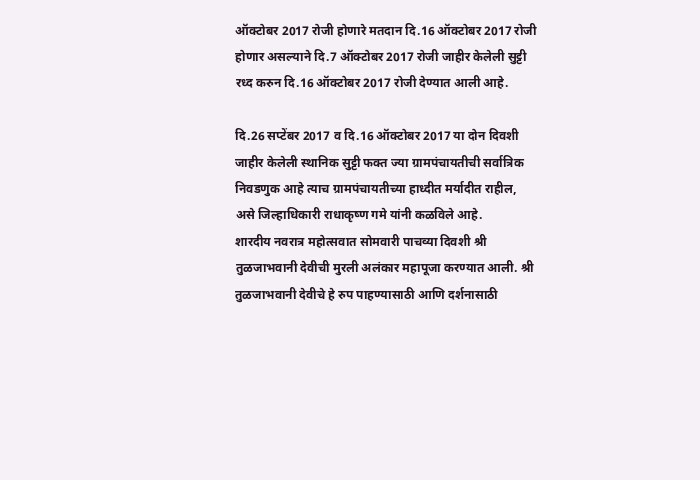ऑक्टोबर 2017 रोजी होणारे मतदान दि.16 ऑक्टोबर 2017 रोजी होणार असल्याने दि.7 ऑक्टोबर 2017 रोजी जाहीर केलेली सुट्टी रध्द करुन दि.16 ऑक्टोबर 2017 रोजी देण्यात आली आहे.

दि.26 सप्टेंबर 2017 व दि.16 ऑक्टोबर 2017 या दोन दिवशी जाहीर केलेली स्थानिक सुट्टी फक्त ज्या ग्रामपंचायतीची सर्वात्रिक निवडणुक आहे त्याच ग्रामपंचायतीच्या हाध्दीत मर्यादीत राहील, असे जिल्हाधिकारी राधाकृष्ण गमे यांनी कळविले आहे.
शारदीय नवरात्र महोत्सवात सोमवारी पाचव्या दिवशी श्री तुळजाभवानी देवीची मुरली अलंकार महापूजा करण्यात आली. श्री तुळजाभवानी देवीचे हे रुप पाहण्यासाठी आणि दर्शनासाठी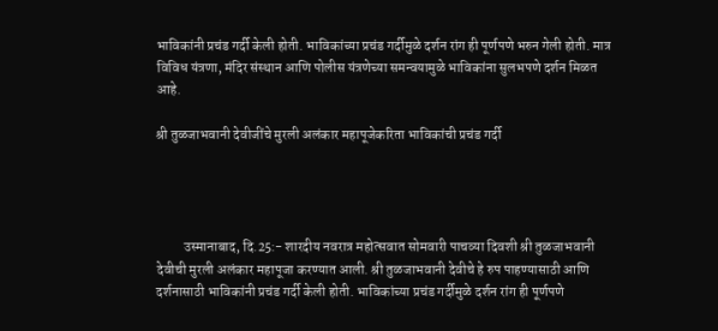भाविकांनी प्रचंड गर्दी केली होती. भाविकांच्या प्रचंड गर्दीमुळे दर्शन रांग ही पूर्णपणे भरुन गेली होती. मात्र विविध यंत्रणा, मंदिर संस्थान आणि पोलीस यंत्रणेच्या समन्वयामुळे भाविकांना सुलभपणे दर्शन मिळत आहे.

श्री तुळजाभवानी देवीजींचे मुरली अलंकार महापूजेकरिता भाविकांची प्रचंड गर्दी




          उस्मानाबाद, दि.25:- शारदीय नवरात्र महोत्सवात सोमवारी पाचव्या दिवशी श्री तुळजाभवानी देवीची मुरली अलंकार महापूजा करण्यात आली. श्री तुळजाभवानी देवीचे हे रुप पाहण्यासाठी आणि दर्शनासाठी भाविकांनी प्रचंड गर्दी केली होती. भाविकांच्या प्रचंड गर्दीमुळे दर्शन रांग ही पूर्णपणे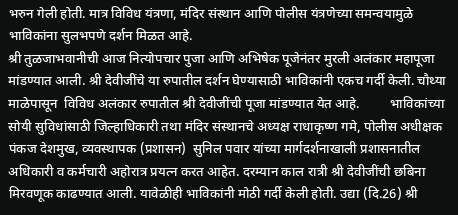भरुन गेली होती. मात्र विविध यंत्रणा, मंदिर संस्थान आणि पोलीस यंत्रणेच्या समन्वयामुळे भाविकांना सुलभपणे दर्शन मिळत आहे.
श्री तुळजाभवानीची आज नित्योपचार पुजा आणि अभिषेक पूजेनंतर मुरली अलंकार महापूजा मांडण्यात आली. श्री देवीजींचे या रुपातील दर्शन घेण्यासाठी भाविकांनी एकच गर्दी केली. चौथ्या माळेपासून  विविध अलंकार रुपातील श्री देवीजींची पूजा मांडण्यात येत आहे.         भाविकांच्या सोयी सुविधांसाठी जिल्हाधिकारी तथा मंदिर संस्थानचे अध्यक्ष राधाकृष्ण गमे, पोलीस अधीक्षक पंकज देशमुख, व्यवस्थापक (प्रशासन)  सुनिल पवार यांच्या मार्गदर्शनाखाली प्रशासनातील अधिकारी व कर्मचारी अहोरात्र प्रयत्न करत आहेत. दरम्यान काल रात्री श्री देवीजींची छबिना मिरवणूक काढण्यात आली. यावेळीही भाविकांनी मोठी गर्दी केली होती. उद्या (दि.26) श्री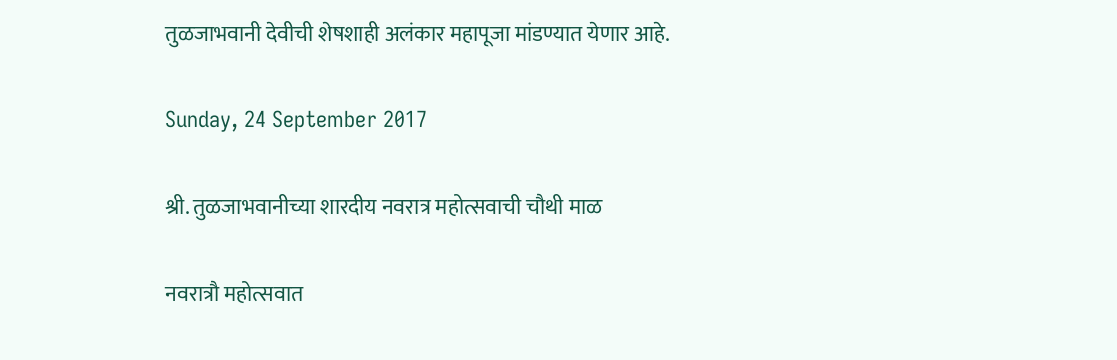तुळजाभवानी देवीची शेषशाही अलंकार महापूजा मांडण्यात येणार आहे.

Sunday, 24 September 2017

श्री. तुळजाभवानीच्या शारदीय नवरात्र महोत्सवाची चौथी माळ

नवरात्रौ महोत्सवात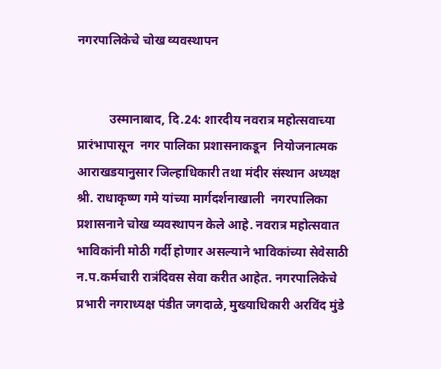नगरपालिकेचे चोख व्यवस्थापन


          उस्मानाबाद, दि.24: शारदीय नवरात्र महोत्सवाच्या प्रारंभापासून  नगर पालिका प्रशासनाकडून  नियोजनात्मक आराखडयानुसार जिल्हाधिकारी तथा मंदीर संस्थान अध्यक्ष        श्री. राधाकृष्ण गमे यांच्या मार्गदर्शनाखाली  नगरपालिका प्रशासनाने चोख व्यवस्थापन केले आहे. नवरात्र महोत्सवात भाविकांनी मोठी गर्दी होणार असल्याने भाविकांच्या सेवेसाठी न.प.कर्मचारी रात्रंदिवस सेवा करीत आहेत. नगरपालिकेचे प्रभारी नगराध्यक्ष पंडीत जगदाळे, मुख्याधिकारी अरविंद मुंडे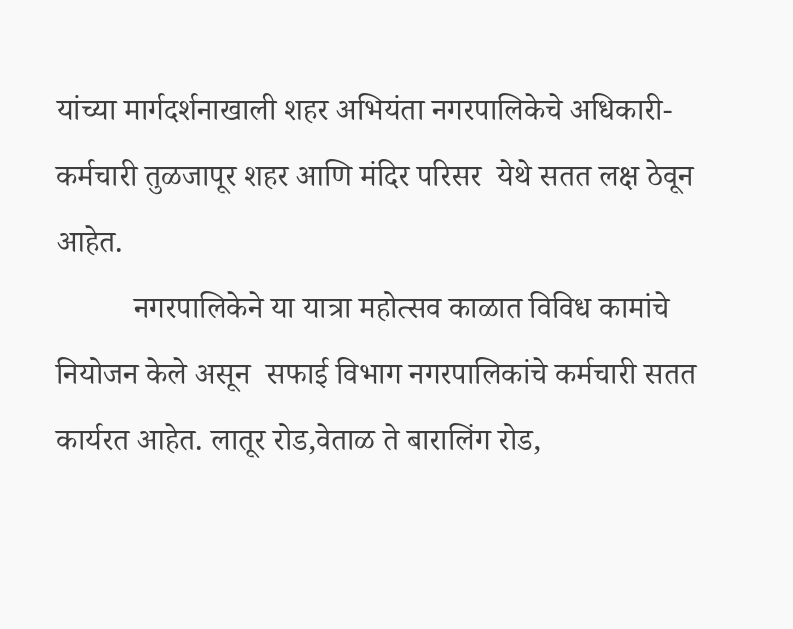यांच्या मार्गदर्शनाखाली शहर अभियंता नगरपालिकेचे अधिकारी-कर्मचारी तुळजापूर शहर आणि मंदिर परिसर  येथे सतत लक्ष ठेवून आहेत.
          नगरपालिकेने या यात्रा महोत्सव काळात विविध कामांचे नियोजन केले असून  सफाई विभाग नगरपालिकांचे कर्मचारी सतत कार्यरत आहेत. लातूर रोड,वेताळ ते बारालिंग रोड,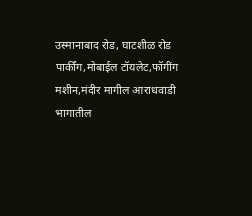उस्मानाबाद रोड, घाटशीळ रोड पार्कींग,मोबाईल टॉयलेट,फॉगींग मशीन,मंदीर मागील आराधवाडी भागातील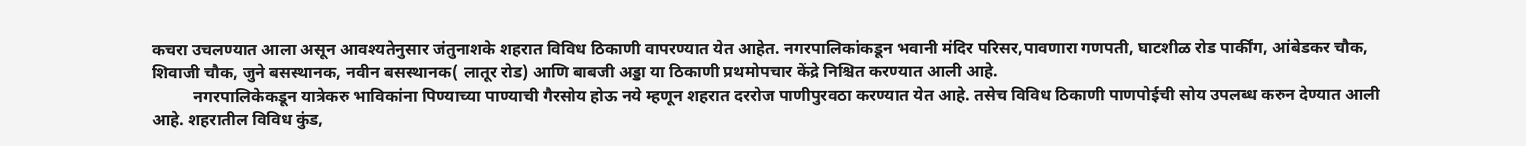कचरा उचलण्यात आला असून आवश्यतेनुसार जंतुनाशके शहरात विविध ठिकाणी वापरण्यात येत आहेत. नगरपालिकांकडून भवानी मंदिर परिसर,पावणारा गणपती, घाटशीळ रोड पार्कींग, आंबेडकर चौक, शिवाजी चौक, जुने बसस्थानक, नवीन बसस्थानक( लातूर रोड) आणि बाबजी अड्डा या ठिकाणी प्रथमोपचार केंद्रे निश्चित करण्यात आली आहे.
          नगरपालिकेकडून यात्रेकरु भाविकांना पिण्याच्या पाण्याची गैरसोय होऊ नये म्हणून शहरात दररोज पाणीपुरवठा करण्यात येत आहे. तसेच विविध ठिकाणी पाणपोईची सोय उपलब्ध करुन देण्यात आली आहे. शहरातील विविध कुंड,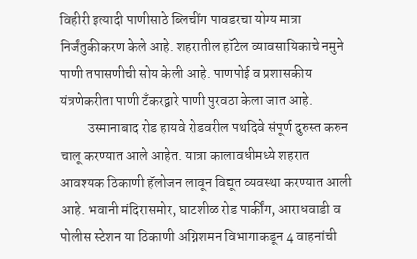विहीरी इत्यादी पाणीसाठे ब्लिचींग पावडरचा योग्य मात्रा निर्जंतुकीकरण केले आहे. शहरातील हॉटेल व्यावसायिकाचे नमुने पाणी तपासणीची सोय केली आहे. पाणपोई व प्रशासकीय यंत्रणेकरीता पाणी टँकरद्वारे पाणी पुरवठा केला जात आहे.
          उस्मानाबाद रोड हायवे रोडवरील पथदिवे संपूर्ण दुरुस्त करुन चालू करण्यात आले आहेत. यात्रा कालावधीमध्ये शहरात आवश्यक ठिकाणी हॅलोजन लावून विद्यूत व्यवस्था करण्यात आली आहे. भवानी मंदिरासमोर, घाटशीळ रोड पार्कींग, आराधवाडी व पोलीस स्टेशन या ठिकाणी अग्निशमन विभागाकडून 4 वाहनांची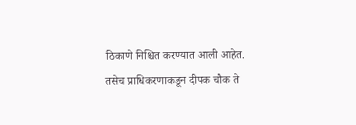ठिकाणे निश्चित करण्यात आली आहेत. तसेच प्राधिकरणाकडून दीपक चौक ते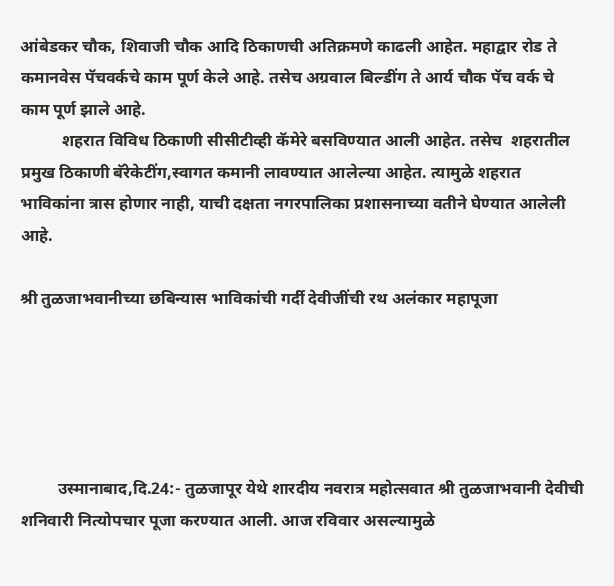आंबेडकर चौक, शिवाजी चौक आदि ठिकाणची अतिक्रमणे काढली आहेत. महाद्वार रोड ते कमानवेस पॅचवर्कचे काम पूर्ण केले आहे. तसेच अग्रवाल बिल्डींग ते आर्य चौक पॅच वर्क चे काम पूर्ण झाले आहे.
          शहरात विविध ठिकाणी सीसीटीव्ही कॅमेरे बसविण्यात आली आहेत. तसेच  शहरातील प्रमुख ठिकाणी बॅरेकेटींग,स्वागत कमानी लावण्यात आलेल्या आहेत. त्यामुळे शहरात भाविकांना त्रास होणार नाही, याची दक्षता नगरपालिका प्रशासनाच्या वतीने घेण्यात आलेली आहे.

श्री तुळजाभवानीच्या छबिन्यास भाविकांची गर्दी देवीजींची रथ अलंकार महापूजा





         उस्मानाबाद,दि.24:- तुळजापूर येथे शारदीय नवरात्र महोत्सवात श्री तुळजाभवानी देवीची शनिवारी नित्योपचार पूजा करण्यात आली. आज रविवार असल्यामुळे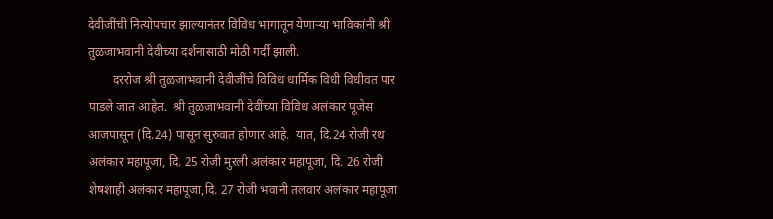देवीजींची नित्योपचार झाल्यानंतर विविध भागातून येणाऱ्या भाविकांनी श्री तुळजाभवानी देवीच्या दर्शनासाठी मोठी गर्दी झाली.
        दररोज श्री तुळजाभवानी देवीजींचे विविध धार्मिक विधी विधीवत पार पाडले जात आहेत.  श्री तुळजाभवानी देवींच्या विविध अलंकार पूजेस आजपासून (दि.24) पासून सुरुवात होणार आहे.  यात, दि.24 रोजी रथ अलंकार महापूजा, दि. 25 रोजी मुरली अलंकार महापूजा, दि. 26 रोजी शेषशाही अलंकार महापूजा,दि. 27 रोजी भवानी तलवार अलंकार महापूजा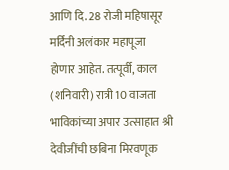आणि दि. 28 रोजी महिषासूर मर्दिनी अलंकार महापूजा होणार आहेत. तत्पूर्वी, काल (शनिवारी) रात्री 10 वाजता  भाविकांच्या अपार उत्साहात श्री देवीजींची छबिना मिरवणूक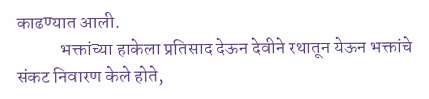काढण्यात आली.
            भक्तांच्या हाकेला प्रतिसाद देऊन देवीने रथातून येऊन भक्तांचे संकट निवारण केले होते,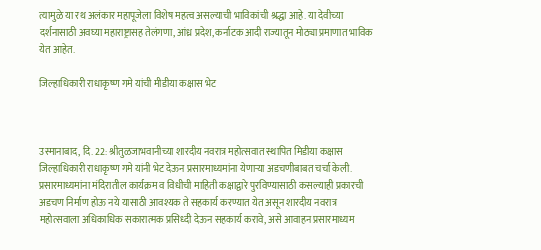त्यामुळे या रथ अलंकार महापूजेला विशेष महत्व असल्याची भाविकांची श्रद्धा आहे. या देवीच्या दर्शनासाठी अवघ्या महाराष्ट्रासह तेलंगणा, आंध्र प्रदेश, कर्नाटक आदी राज्यातून मोठ्या प्रमाणात भाविक येत आहेत.

जिल्हाधिकारी राधाकृष्ण गमे यांची मीडीया कक्षास भेट



उस्मानाबाद, दि. 22: श्रीतुळजाभवानीच्या शारदीय नवरात्र महोत्सवात स्थापित मिडीया कक्षास जिल्हाधिकारी राधाकृष्ण गमे यांनी भेट देऊन प्रसारमाध्यमांना येणाऱ्या अडचणीबाबत चर्चा केली. प्रसारमाध्यमांना मंदिरातील कार्यक्रम व विधीची माहिती कक्षाद्वारे पुरविण्यासाठी कसल्याही प्रकारची अडचण निर्माण होऊ नये यासाठी आवश्यक ते सहकार्य करण्यात येत असून शारदीय नवरात्र महोत्सवाला अधिकाधिक सकारात्मक प्रसिध्दी देऊन सहकार्य करावे, असे आवाहन प्रसारमाध्यम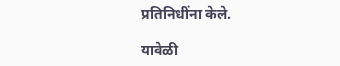प्रतिनिधींना केले.

यावेळी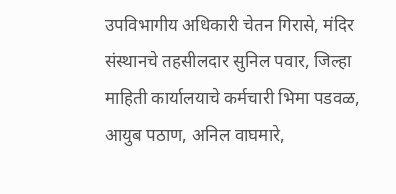उपविभागीय अधिकारी चेतन गिरासे, मंदिर संस्थानचे तहसीलदार सुनिल पवार, जिल्हा माहिती कार्यालयाचे कर्मचारी भिमा पडवळ, आयुब पठाण, अनिल वाघमारे,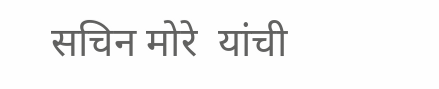सचिन मोरे  यांची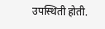उपस्थिती होती.